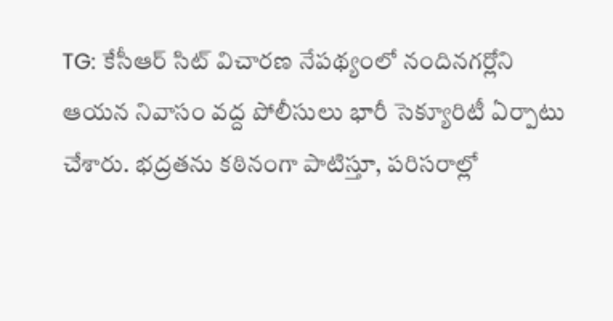TG: కేసీఆర్ సిట్ విచారణ నేపథ్యంలో నందినగర్లోని ఆయన నివాసం వద్ద పోలీసులు భారీ సెక్యూరిటీ ఏర్పాటు చేశారు. భద్రతను కఠినంగా పాటిస్తూ, పరిసరాల్లో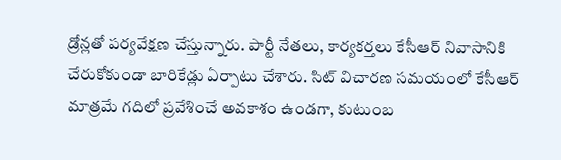డ్రోన్లతో పర్యవేక్షణ చేస్తున్నారు. పార్టీ నేతలు, కార్యకర్తలు కేసీఆర్ నివాసానికి చేరుకోకుండా బారికేడ్లు ఏర్పాటు చేశారు. సిట్ విచారణ సమయంలో కేసీఆర్ మాత్రమే గదిలో ప్రవేశించే అవకాశం ఉండగా, కుటుంబ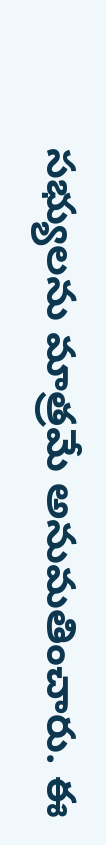సభ్యులను మాత్రమే అనుమతించారు. ఈ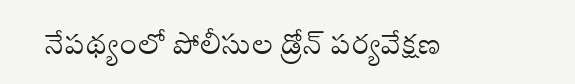నేపథ్యంలో పోలీసుల డ్రోన్ పర్యవేక్షణ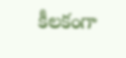కీలకంగా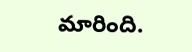మారింది.